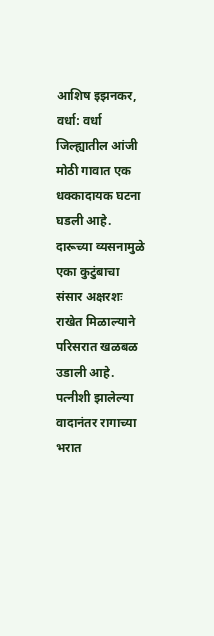आशिष इझनकर, वर्धा: वर्धा जिल्ह्यातील आंजी मोठी गावात एक धक्कादायक घटना घडली आहे. दारूच्या व्यसनामुळे एका कुटुंबाचा संसार अक्षरशः राखेत मिळाल्याने परिसरात खळबळ उडाली आहे. पत्नीशी झालेल्या वादानंतर रागाच्या भरात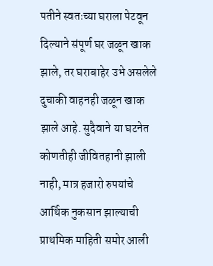पतीने स्वतःच्या घराला पेटवून दिल्याने संपूर्ण घर जळून खाक झाले, तर घराबाहेर उभे असलेले दुचाकी वाहनही जळून खाक झाले आहे. सुदैवाने या घटनेत कोणतीही जीवितहानी झाली नाही, मात्र हजारो रुपयांचे आर्थिक नुकसान झाल्याची प्राथमिक माहिती समोर आली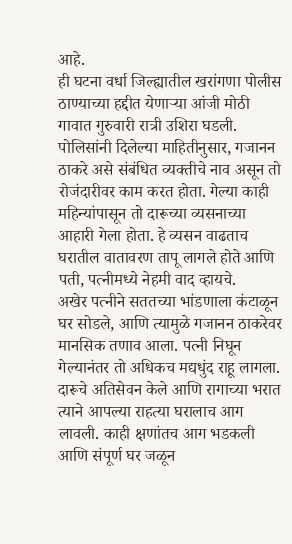आहे.
ही घटना वर्धा जिल्ह्यातील खरांगणा पोलीस ठाण्याच्या हद्दीत येणाऱ्या आंजी मोठी गावात गुरुवारी रात्री उशिरा घडली. पोलिसांनी दिलेल्या माहितीनुसार, गजानन ठाकरे असे संबंधित व्यक्तीचे नाव असून तो रोजंदारीवर काम करत होता. गेल्या काही महिन्यांपासून तो दारूच्या व्यसनाच्या आहारी गेला होता. हे व्यसन वाढताच घरातील वातावरण तापू लागले होते आणि पती, पत्नीमध्ये नेहमी वाद व्हायचे.
अखेर पत्नीने सततच्या भांडणाला कंटाळून घर सोडले, आणि त्यामुळे गजानन ठाकरेवर मानसिक तणाव आला. पत्नी निघून गेल्यानंतर तो अधिकच मद्यधुंद राहू लागला. दारूचे अतिसेवन केले आणि रागाच्या भरात त्याने आपल्या राहत्या घरालाच आग लावली. काही क्षणांतच आग भडकली आणि संपूर्ण घर जळून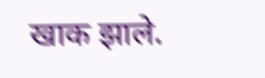खाक झाले.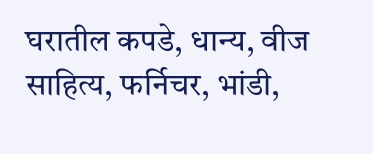घरातील कपडे, धान्य, वीज साहित्य, फर्निचर, भांडी,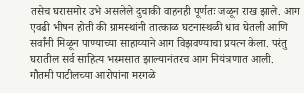तसेच घरासमोर उभे असलेले दुचाकी वाहनही पूर्णतः जळून राख झाले. आग एवढी भीषन होती की ग्रामस्थांनी तात्काळ घटनास्थळी धाव घेतली आणि सर्वांनी मिळून पाण्याच्या साहाय्याने आग विझवण्याचा प्रयत्न केला. परंतु घरातील सर्व साहित्य भस्मसात झाल्यानंतरच आग नियंत्रणात आली.
गौतमी पाटीलच्या आरोपांना मरगळे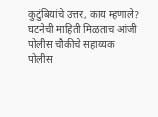कुटुंबियांचे उत्तर, काय म्हणाले?
घटनेची माहिती मिळताच आंजी पोलीस चौकीचे सहाय्यक पोलीस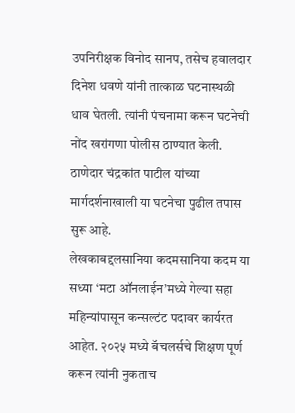उपनिरीक्षक विनोद सानप, तसेच हवालदार दिनेश धवणे यांनी तात्काळ घटनास्थळी धाव घेतली. त्यांनी पंचनामा करून घटनेची नोंद खरांगणा पोलीस ठाण्यात केली. ठाणेदार चंद्रकांत पाटील यांच्या मार्गदर्शनाखाली या घटनेचा पुढील तपास सुरू आहे.
लेखकाबद्दलसानिया कदमसानिया कदम या सध्या ‘मटा ऑनलाईन’मध्ये गेल्या सहा महिन्यांपासून कन्सल्टंट पदावर कार्यरत आहेत. २०२५ मध्ये बॅचलर्सचे शिक्षण पूर्ण करून त्यांनी नुकताच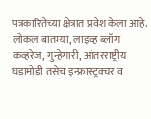पत्रकारितेच्या क्षेत्रात प्रवेश केला आहे. लोकल बातम्या, लाइव्ह ब्लॉग कव्हरेज, गुन्हेगारी, आंतरराष्ट्रीय घडामोडी तसेच इन्फ्रास्ट्रक्चर व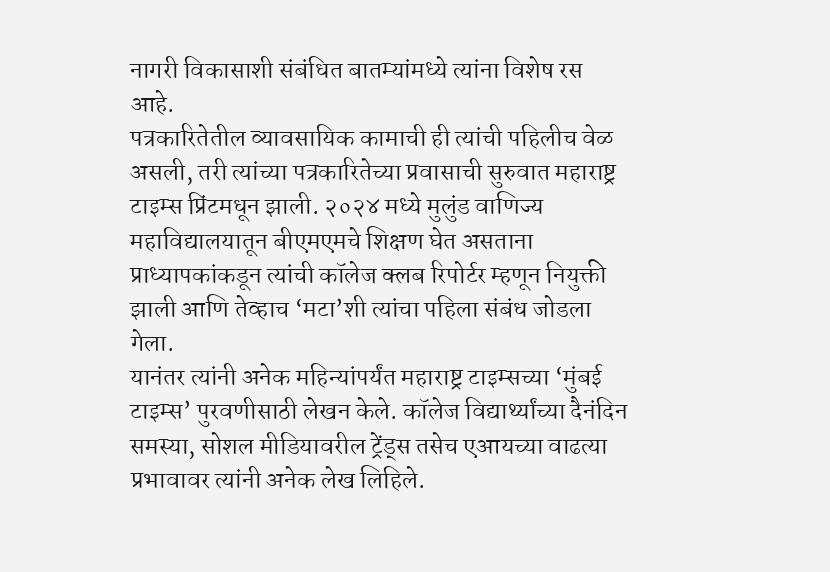नागरी विकासाशी संबंधित बातम्यांमध्ये त्यांना विशेष रस आहे.
पत्रकारितेतील व्यावसायिक कामाची ही त्यांची पहिलीच वेळ असली, तरी त्यांच्या पत्रकारितेच्या प्रवासाची सुरुवात महाराष्ट्र टाइम्स प्रिंटमधून झाली. २०२४ मध्ये मुलुंड वाणिज्य महाविद्यालयातून बीएमएमचे शिक्षण घेत असताना प्राध्यापकांकडून त्यांची कॉलेज क्लब रिपोर्टर म्हणून नियुक्ती झाली आणि तेव्हाच ‘मटा’शी त्यांचा पहिला संबंध जोडला गेला.
यानंतर त्यांनी अनेक महिन्यांपर्यंत महाराष्ट्र टाइम्सच्या ‘मुंबई टाइम्स’ पुरवणीसाठी लेखन केले. कॉलेज विद्यार्थ्यांच्या दैनंदिन समस्या, सोशल मीडियावरील ट्रेंड्स तसेच एआयच्या वाढत्या प्रभावावर त्यांनी अनेक लेख लिहिले.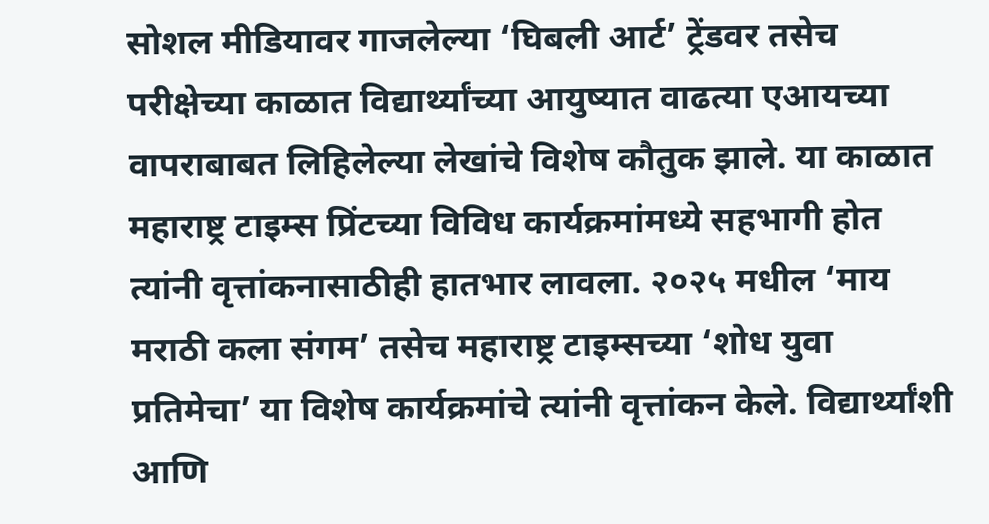सोशल मीडियावर गाजलेल्या ‘घिबली आर्ट’ ट्रेंडवर तसेच परीक्षेच्या काळात विद्यार्थ्यांच्या आयुष्यात वाढत्या एआयच्या वापराबाबत लिहिलेल्या लेखांचे विशेष कौतुक झाले. या काळात महाराष्ट्र टाइम्स प्रिंटच्या विविध कार्यक्रमांमध्ये सहभागी होत त्यांनी वृत्तांकनासाठीही हातभार लावला. २०२५ मधील ‘माय मराठी कला संगम’ तसेच महाराष्ट्र टाइम्सच्या ‘शोध युवा प्रतिमेचा’ या विशेष कार्यक्रमांचे त्यांनी वृत्तांकन केले. विद्यार्थ्यांशी आणि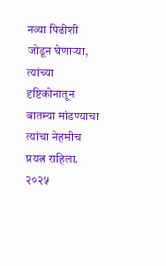नव्या पिढीशी जोडून घेणाऱ्या, त्यांच्या दृष्टिकोनातून बातम्या मांडण्याचा त्यांचा नेहमीच प्रयत्न राहिला.
२०२५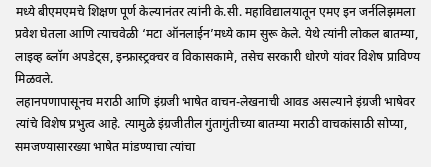मध्ये बीएमएमचे शिक्षण पूर्ण केल्यानंतर त्यांनी के.सी. महाविद्यालयातून एमए इन जर्नलिझमला प्रवेश घेतला आणि त्याचवेळी ‘मटा ऑनलाईन’मध्ये काम सुरू केले. येथे त्यांनी लोकल बातम्या, लाइव्ह ब्लॉग अपडेट्स, इन्फ्रास्ट्रक्चर व विकासकामे, तसेच सरकारी धोरणे यांवर विशेष प्राविण्य मिळवले.
लहानपणापासूनच मराठी आणि इंग्रजी भाषेत वाचन-लेखनाची आवड असल्याने इंग्रजी भाषेवर त्यांचे विशेष प्रभुत्व आहे. त्यामुळे इंग्रजीतील गुंतागुंतीच्या बातम्या मराठी वाचकांसाठी सोप्या, समजण्यासारख्या भाषेत मांडण्याचा त्यांचा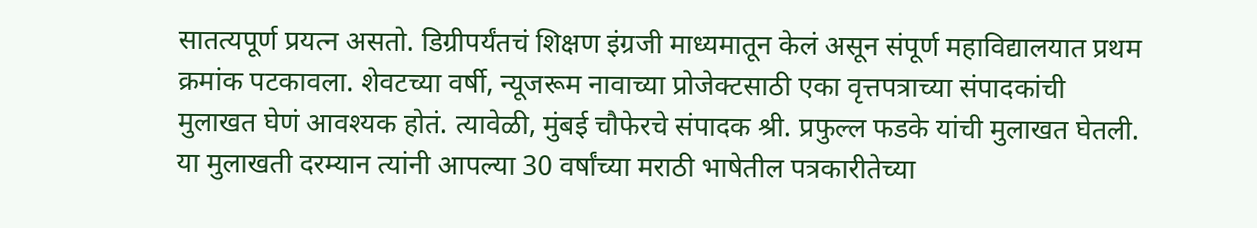सातत्यपूर्ण प्रयत्न असतो. डिग्रीपर्यंतचं शिक्षण इंग्रजी माध्यमातून केलं असून संपूर्ण महाविद्यालयात प्रथम क्रमांक पटकावला. शेवटच्या वर्षी, न्यूजरूम नावाच्या प्रोजेक्टसाठी एका वृत्तपत्राच्या संपादकांची मुलाखत घेणं आवश्यक होतं. त्यावेळी, मुंबई चौफेरचे संपादक श्री. प्रफुल्ल फडके यांची मुलाखत घेतली. या मुलाखती दरम्यान त्यांनी आपल्या 30 वर्षांच्या मराठी भाषेतील पत्रकारीतेच्या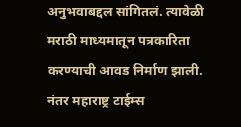अनुभवाबद्दल सांगितलं. त्यावेळी मराठी माध्यमातून पत्रकारिता करण्याची आवड निर्माण झाली. नंतर महाराष्ट्र टाईम्स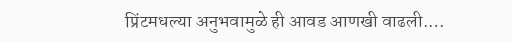प्रिंटमधल्या अनुभवामुळे ही आवड आणखी वाढली.…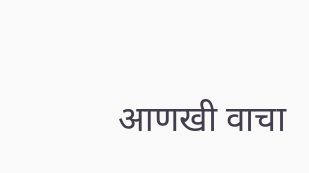आणखी वाचा